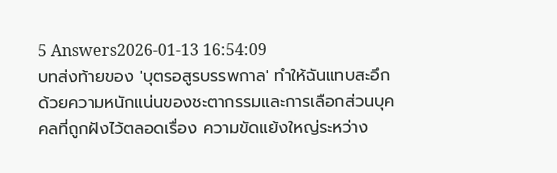5 Answers2026-01-13 16:54:09
บทส่งท้ายของ 'บุตรอสูรบรรพกาล' ทำให้ฉันแทบสะอึกด้วยความหนักแน่นของชะตากรรมและการเลือกส่วนบุคคลที่ถูกฝังไว้ตลอดเรื่อง ความขัดแย้งใหญ่ระหว่าง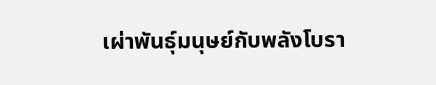เผ่าพันธุ์มนุษย์กับพลังโบรา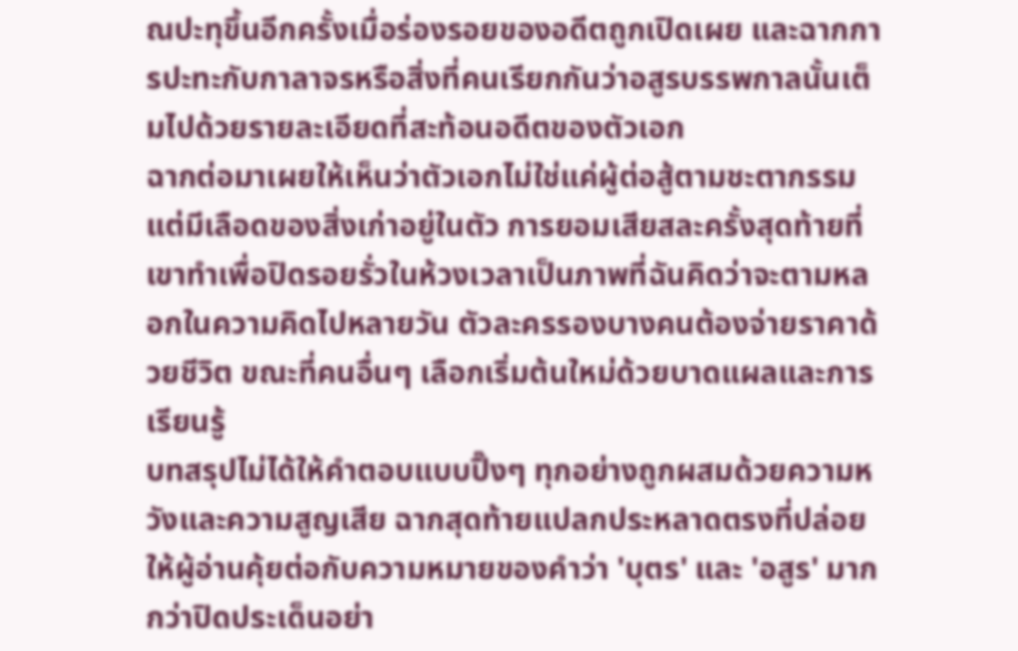ณปะทุขึ้นอีกครั้งเมื่อร่องรอยของอดีตถูกเปิดเผย และฉากการปะทะกับกาลาจรหรือสิ่งที่คนเรียกกันว่าอสูรบรรพกาลนั้นเต็มไปด้วยรายละเอียดที่สะท้อนอดีตของตัวเอก
ฉากต่อมาเผยให้เห็นว่าตัวเอกไม่ใช่แค่ผู้ต่อสู้ตามชะตากรรม แต่มีเลือดของสิ่งเก่าอยู่ในตัว การยอมเสียสละครั้งสุดท้ายที่เขาทำเพื่อปิดรอยรั่วในห้วงเวลาเป็นภาพที่ฉันคิดว่าจะตามหลอกในความคิดไปหลายวัน ตัวละครรองบางคนต้องจ่ายราคาด้วยชีวิต ขณะที่คนอื่นๆ เลือกเริ่มต้นใหม่ด้วยบาดแผลและการเรียนรู้
บทสรุปไม่ได้ให้คำตอบแบบปิ๊งๆ ทุกอย่างถูกผสมด้วยความหวังและความสูญเสีย ฉากสุดท้ายแปลกประหลาดตรงที่ปล่อยให้ผู้อ่านคุ้ยต่อกับความหมายของคำว่า 'บุตร' และ 'อสูร' มากกว่าปิดประเด็นอย่า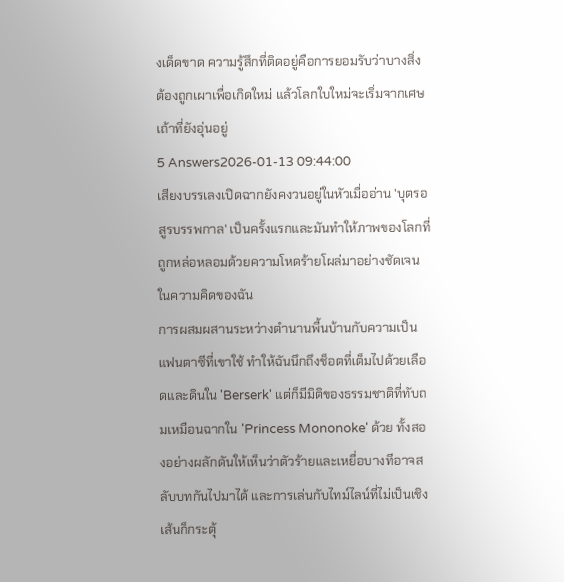งเด็ดขาด ความรู้สึกที่ติดอยู่คือการยอมรับว่าบางสิ่งต้องถูกเผาเพื่อเกิดใหม่ แล้วโลกใบใหม่จะเริ่มจากเศษเถ้าที่ยังอุ่นอยู่
5 Answers2026-01-13 09:44:00
เสียงบรรเลงเปิดฉากยังคงวนอยู่ในหัวเมื่ออ่าน 'บุตรอสูรบรรพกาล' เป็นครั้งแรกและมันทำให้ภาพของโลกที่ถูกหล่อหลอมด้วยความโหดร้ายโผล่มาอย่างชัดเจนในความคิดของฉัน
การผสมผสานระหว่างตำนานพื้นบ้านกับความเป็นแฟนตาซีที่เขาใช้ ทำให้ฉันนึกถึงช็อตที่เต็มไปด้วยเลือดและดินใน 'Berserk' แต่ก็มีมิติของธรรมชาติที่ทับถมเหมือนฉากใน 'Princess Mononoke' ด้วย ทั้งสองอย่างผลักดันให้เห็นว่าตัวร้ายและเหยื่อบางทีอาจสลับบทกันไปมาได้ และการเล่นกับไทม์ไลน์ที่ไม่เป็นเชิงเส้นก็กระตุ้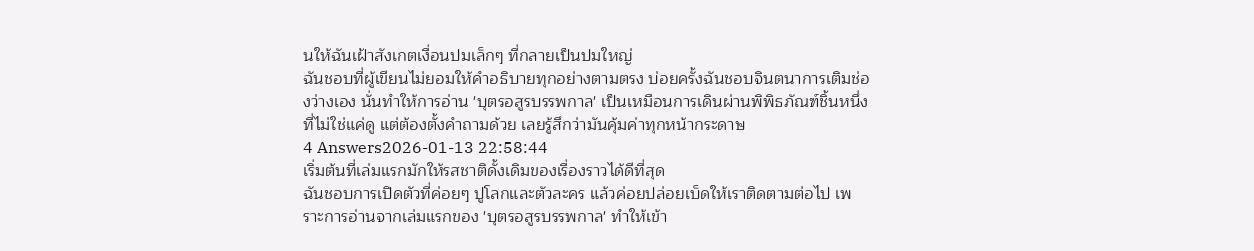นให้ฉันเฝ้าสังเกตเงื่อนปมเล็กๆ ที่กลายเป็นปมใหญ่
ฉันชอบที่ผู้เขียนไม่ยอมให้คำอธิบายทุกอย่างตามตรง บ่อยครั้งฉันชอบจินตนาการเติมช่องว่างเอง นั่นทำให้การอ่าน 'บุตรอสูรบรรพกาล' เป็นเหมือนการเดินผ่านพิพิธภัณฑ์ชิ้นหนึ่ง ที่ไม่ใช่แค่ดู แต่ต้องตั้งคำถามด้วย เลยรู้สึกว่ามันคุ้มค่าทุกหน้ากระดาษ
4 Answers2026-01-13 22:58:44
เริ่มต้นที่เล่มแรกมักให้รสชาติดั้งเดิมของเรื่องราวได้ดีที่สุด
ฉันชอบการเปิดตัวที่ค่อยๆ ปูโลกและตัวละคร แล้วค่อยปล่อยเบ็ดให้เราติดตามต่อไป เพราะการอ่านจากเล่มแรกของ 'บุตรอสูรบรรพกาล' ทำให้เข้า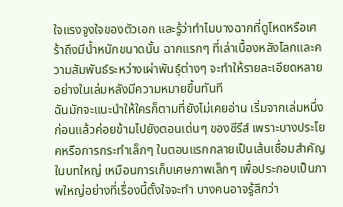ใจแรงจูงใจของตัวเอก และรู้ว่าทำไมบางฉากที่ดูโหดหรือเศร้าถึงมีน้ำหนักขนาดนั้น ฉากแรกๆ ที่เล่าเบื้องหลังโลกและความสัมพันธ์ระหว่างเผ่าพันธุ์ต่างๆ จะทำให้รายละเอียดหลายอย่างในเล่มหลังมีความหมายขึ้นทันที
ฉันมักจะแนะนำให้ใครก็ตามที่ยังไม่เคยอ่าน เริ่มจากเล่มหนึ่งก่อนแล้วค่อยข้ามไปยังตอนเด่นๆ ของซีรีส์ เพราะบางประโยคหรือการกระทำเล็กๆ ในตอนแรกกลายเป็นเส้นเชื่อมสำคัญในบทใหญ่ เหมือนการเก็บเศษภาพเล็กๆ เพื่อประกอบเป็นภาพใหญ่อย่างที่เรื่องนี้ตั้งใจจะทำ บางคนอาจรู้สึกว่า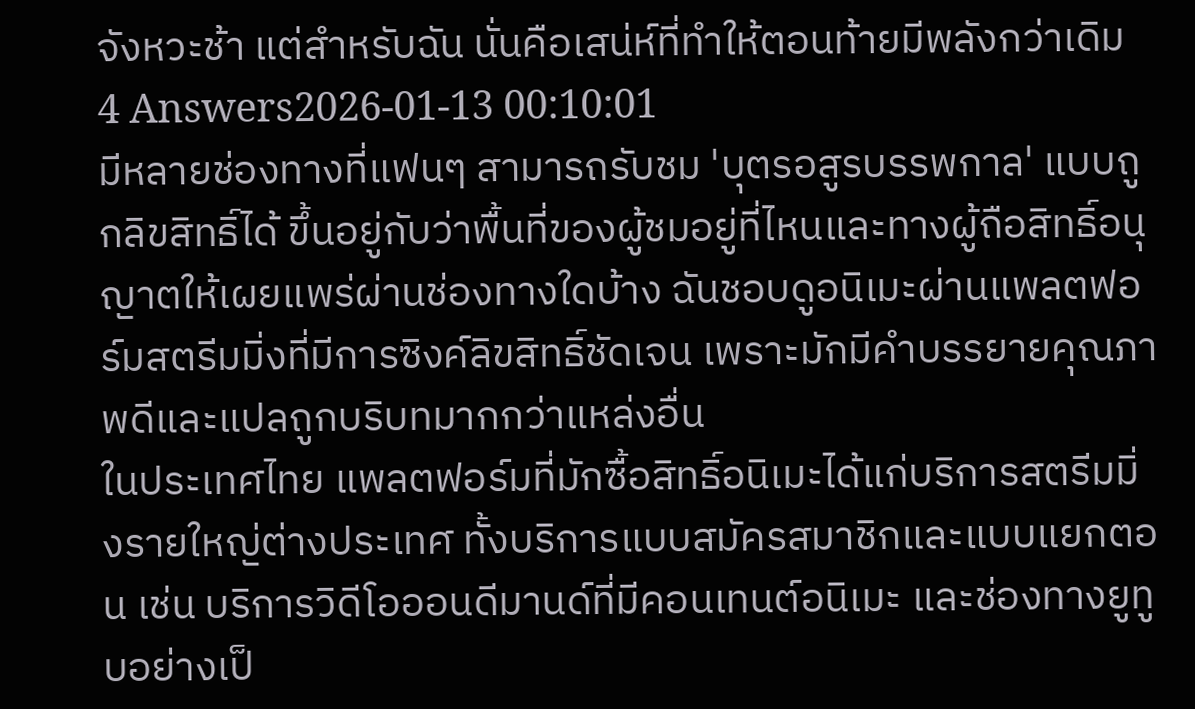จังหวะช้า แต่สำหรับฉัน นั่นคือเสน่ห์ที่ทำให้ตอนท้ายมีพลังกว่าเดิม
4 Answers2026-01-13 00:10:01
มีหลายช่องทางที่แฟนๆ สามารถรับชม 'บุตรอสูรบรรพกาล' แบบถูกลิขสิทธิ์ได้ ขึ้นอยู่กับว่าพื้นที่ของผู้ชมอยู่ที่ไหนและทางผู้ถือสิทธิ์อนุญาตให้เผยแพร่ผ่านช่องทางใดบ้าง ฉันชอบดูอนิเมะผ่านแพลตฟอร์มสตรีมมิ่งที่มีการซิงค์ลิขสิทธิ์ชัดเจน เพราะมักมีคำบรรยายคุณภาพดีและแปลถูกบริบทมากกว่าแหล่งอื่น
ในประเทศไทย แพลตฟอร์มที่มักซื้อสิทธิ์อนิเมะได้แก่บริการสตรีมมิ่งรายใหญ่ต่างประเทศ ทั้งบริการแบบสมัครสมาชิกและแบบแยกตอน เช่น บริการวิดีโอออนดีมานด์ที่มีคอนเทนต์อนิเมะ และช่องทางยูทูบอย่างเป็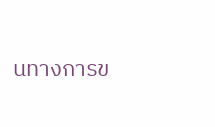นทางการข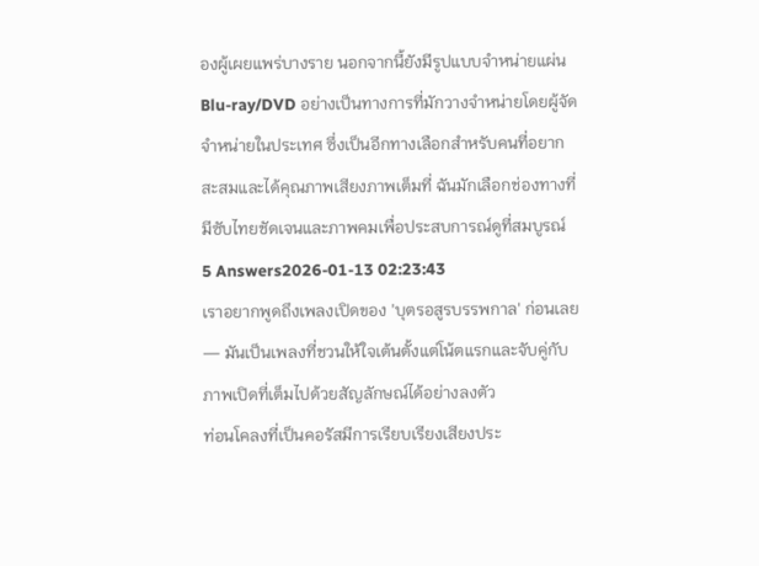องผู้เผยแพร่บางราย นอกจากนี้ยังมีรูปแบบจำหน่ายแผ่น Blu-ray/DVD อย่างเป็นทางการที่มักวางจำหน่ายโดยผู้จัดจำหน่ายในประเทศ ซึ่งเป็นอีกทางเลือกสำหรับคนที่อยากสะสมและได้คุณภาพเสียงภาพเต็มที่ ฉันมักเลือกช่องทางที่มีซับไทยชัดเจนและภาพคมเพื่อประสบการณ์ดูที่สมบูรณ์
5 Answers2026-01-13 02:23:43
เราอยากพูดถึงเพลงเปิดของ 'บุตรอสูรบรรพกาล' ก่อนเลย — มันเป็นเพลงที่ชวนให้ใจเต้นตั้งแต่โน้ตแรกและจับคู่กับภาพเปิดที่เต็มไปด้วยสัญลักษณ์ได้อย่างลงตัว
ท่อนโคลงที่เป็นคอรัสมีการเรียบเรียงเสียงประ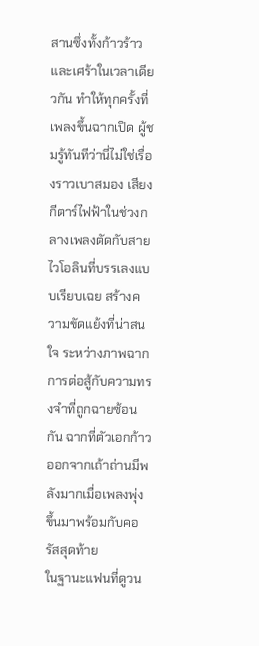สานซึ่งทั้งก้าวร้าวและเศร้าในเวลาเดียวกัน ทำให้ทุกครั้งที่เพลงขึ้นฉากเปิด ผู้ชมรู้ทันทีว่านี่ไม่ใช่เรื่องราวเบาสมอง เสียงกีตาร์ไฟฟ้าในช่วงกลางเพลงตัดกับสายไวโอลินที่บรรเลงแบบเรียบเฉย สร้างความขัดแย้งที่น่าสนใจ ระหว่างภาพฉากการต่อสู้กับความทรงจำที่ถูกฉายซ้อนกัน ฉากที่ตัวเอกก้าวออกจากเถ้าถ่านมีพลังมากเมื่อเพลงพุ่งขึ้นมาพร้อมกับคอรัสสุดท้าย
ในฐานะแฟนที่ดูวน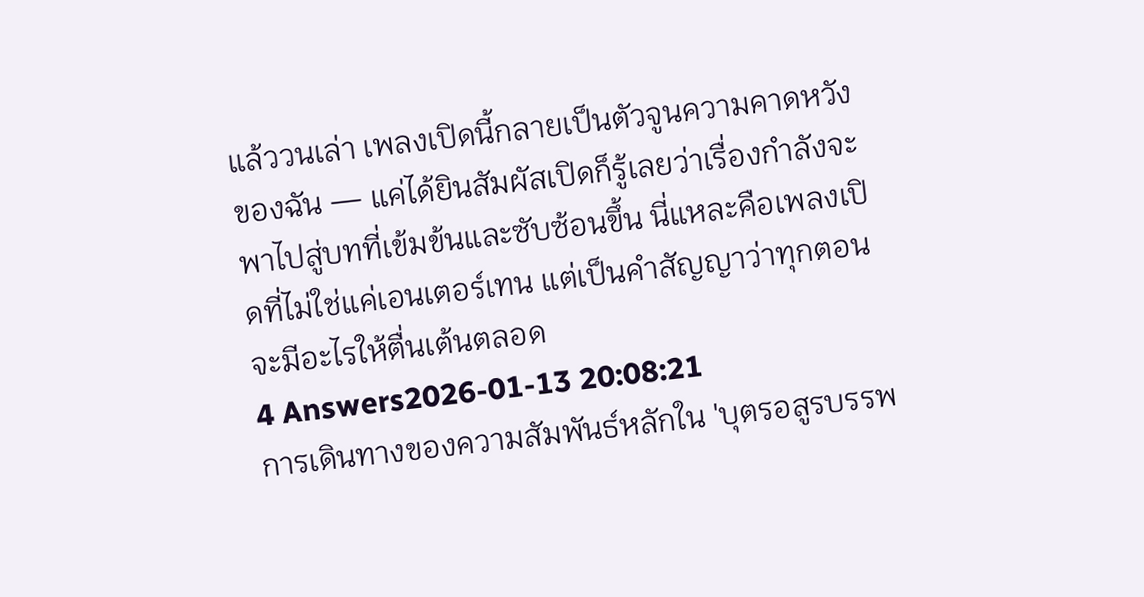แล้ววนเล่า เพลงเปิดนี้กลายเป็นตัวจูนความคาดหวังของฉัน — แค่ได้ยินสัมผัสเปิดก็รู้เลยว่าเรื่องกำลังจะพาไปสู่บทที่เข้มข้นและซับซ้อนขึ้น นี่แหละคือเพลงเปิดที่ไม่ใช่แค่เอนเตอร์เทน แต่เป็นคำสัญญาว่าทุกตอนจะมีอะไรให้ตื่นเต้นตลอด
4 Answers2026-01-13 20:08:21
การเดินทางของความสัมพันธ์หลักใน 'บุตรอสูรบรรพ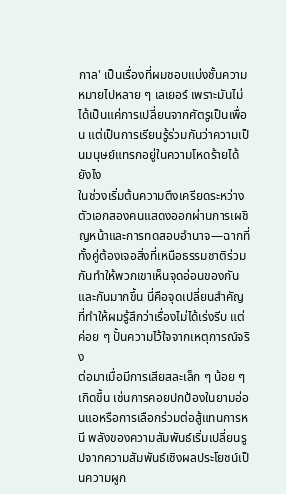กาล' เป็นเรื่องที่ผมชอบแบ่งชั้นความหมายไปหลาย ๆ เลเยอร์ เพราะมันไม่ได้เป็นแค่การเปลี่ยนจากศัตรูเป็นเพื่อน แต่เป็นการเรียนรู้ร่วมกันว่าความเป็นมนุษย์แทรกอยู่ในความโหดร้ายได้ยังไง
ในช่วงเริ่มต้นความตึงเครียดระหว่างตัวเอกสองคนแสดงออกผ่านการเผชิญหน้าและการทดสอบอำนาจ—ฉากที่ทั้งคู่ต้องเจอสิ่งที่เหนือธรรมชาติร่วมกันทำให้พวกเขาเห็นจุดอ่อนของกันและกันมากขึ้น นี่คือจุดเปลี่ยนสำคัญที่ทำให้ผมรู้สึกว่าเรื่องไม่ได้เร่งรีบ แต่ค่อย ๆ ปั้นความไว้ใจจากเหตุการณ์จริง
ต่อมาเมื่อมีการเสียสละเล็ก ๆ น้อย ๆ เกิดขึ้น เช่นการคอยปกป้องในยามอ่อนแอหรือการเลือกร่วมต่อสู้แทนการหนี พลังของความสัมพันธ์เริ่มเปลี่ยนรูปจากความสัมพันธ์เชิงผลประโยชน์เป็นความผูก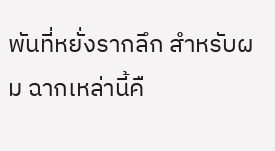พันที่หยั่งรากลึก สำหรับผม ฉากเหล่านี้คื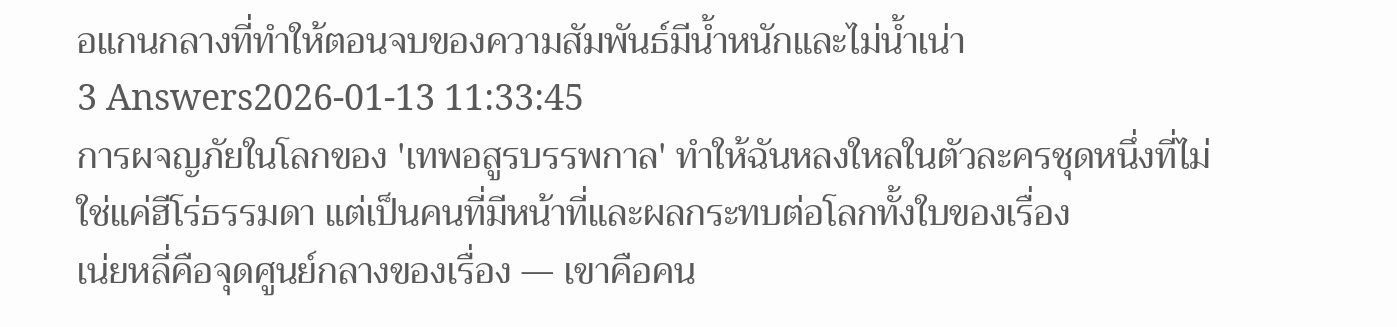อแกนกลางที่ทำให้ตอนจบของความสัมพันธ์มีน้ำหนักและไม่น้ำเน่า
3 Answers2026-01-13 11:33:45
การผจญภัยในโลกของ 'เทพอสูรบรรพกาล' ทำให้ฉันหลงใหลในตัวละครชุดหนึ่งที่ไม่ใช่แค่ฮีโร่ธรรมดา แต่เป็นคนที่มีหน้าที่และผลกระทบต่อโลกทั้งใบของเรื่อง
เน่ยหลี่คือจุดศูนย์กลางของเรื่อง — เขาคือคน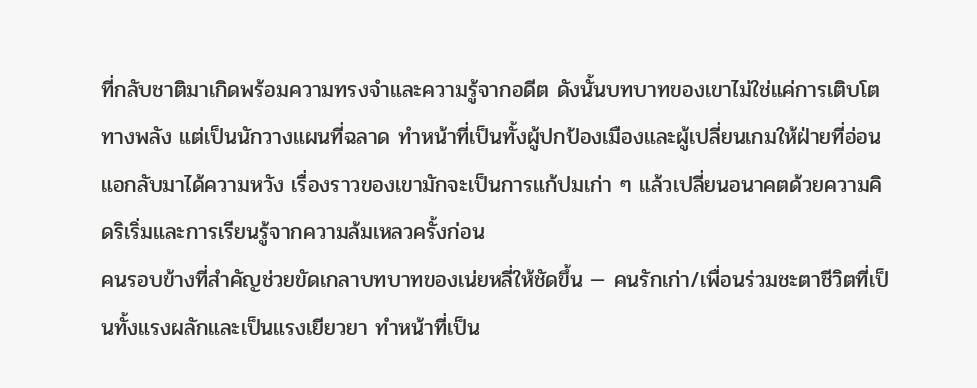ที่กลับชาติมาเกิดพร้อมความทรงจำและความรู้จากอดีต ดังนั้นบทบาทของเขาไม่ใช่แค่การเติบโตทางพลัง แต่เป็นนักวางแผนที่ฉลาด ทำหน้าที่เป็นทั้งผู้ปกป้องเมืองและผู้เปลี่ยนเกมให้ฝ่ายที่อ่อนแอกลับมาได้ความหวัง เรื่องราวของเขามักจะเป็นการแก้ปมเก่า ๆ แล้วเปลี่ยนอนาคตด้วยความคิดริเริ่มและการเรียนรู้จากความล้มเหลวครั้งก่อน
คนรอบข้างที่สำคัญช่วยขัดเกลาบทบาทของเน่ยหลี่ให้ชัดขึ้น — คนรักเก่า/เพื่อนร่วมชะตาชีวิตที่เป็นทั้งแรงผลักและเป็นแรงเยียวยา ทำหน้าที่เป็น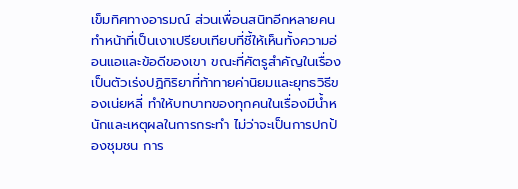เข็มทิศทางอารมณ์ ส่วนเพื่อนสนิทอีกหลายคนทำหน้าที่เป็นเงาเปรียบเทียบที่ชี้ให้เห็นทั้งความอ่อนแอและข้อดีของเขา ขณะที่ศัตรูสำคัญในเรื่องเป็นตัวเร่งปฏิกิริยาที่ท้าทายค่านิยมและยุทธวิธีของเน่ยหลี่ ทำให้บทบาทของทุกคนในเรื่องมีน้ำหนักและเหตุผลในการกระทำ ไม่ว่าจะเป็นการปกป้องชุมชน การ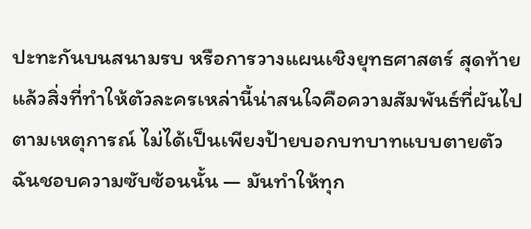ปะทะกันบนสนามรบ หรือการวางแผนเชิงยุทธศาสตร์ สุดท้ายแล้วสิ่งที่ทำให้ตัวละครเหล่านี้น่าสนใจคือความสัมพันธ์ที่ผันไปตามเหตุการณ์ ไม่ได้เป็นเพียงป้ายบอกบทบาทแบบตายตัว ฉันชอบความซับซ้อนนั้น — มันทำให้ทุก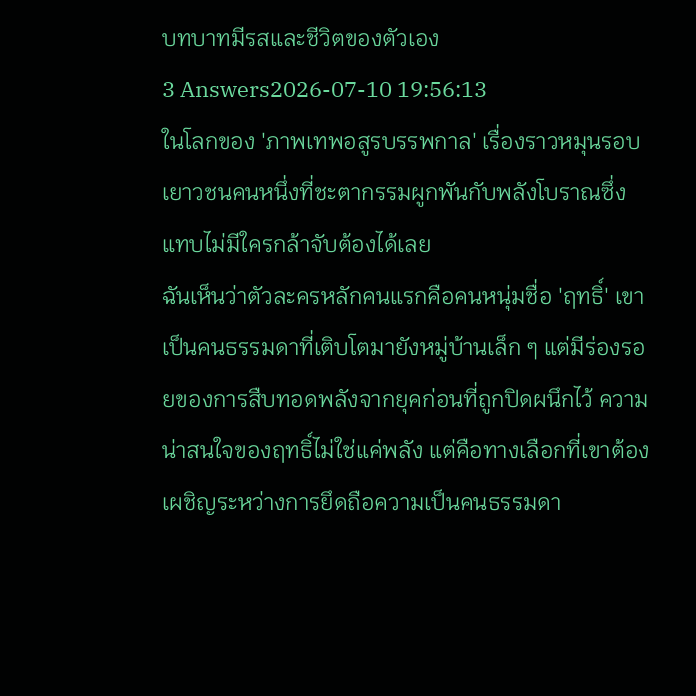บทบาทมีรสและชีวิตของตัวเอง
3 Answers2026-07-10 19:56:13
ในโลกของ 'ภาพเทพอสูรบรรพกาล' เรื่องราวหมุนรอบเยาวชนคนหนึ่งที่ชะตากรรมผูกพันกับพลังโบราณซึ่งแทบไม่มีใครกล้าจับต้องได้เลย
ฉันเห็นว่าตัวละครหลักคนแรกคือคนหนุ่มชื่อ 'ฤทธิ์' เขาเป็นคนธรรมดาที่เติบโตมายังหมู่บ้านเล็ก ๆ แต่มีร่องรอยของการสืบทอดพลังจากยุคก่อนที่ถูกปิดผนึกไว้ ความน่าสนใจของฤทธิ์ไม่ใช่แค่พลัง แต่คือทางเลือกที่เขาต้องเผชิญระหว่างการยึดถือความเป็นคนธรรมดา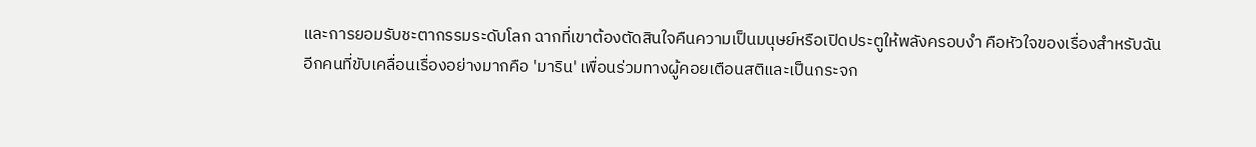และการยอมรับชะตากรรมระดับโลก ฉากที่เขาต้องตัดสินใจคืนความเป็นมนุษย์หรือเปิดประตูให้พลังครอบงำ คือหัวใจของเรื่องสำหรับฉัน
อีกคนที่ขับเคลื่อนเรื่องอย่างมากคือ 'มาริน' เพื่อนร่วมทางผู้คอยเตือนสติและเป็นกระจก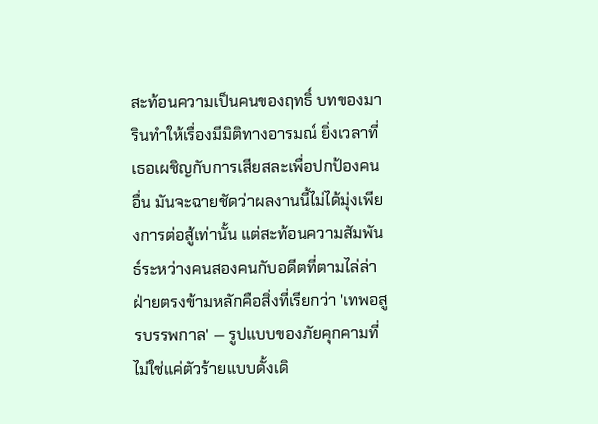สะท้อนความเป็นคนของฤทธิ์ บทของมารินทำให้เรื่องมีมิติทางอารมณ์ ยิ่งเวลาที่เธอเผชิญกับการเสียสละเพื่อปกป้องคนอื่น มันจะฉายชัดว่าผลงานนี้ไม่ได้มุ่งเพียงการต่อสู้เท่านั้น แต่สะท้อนความสัมพันธ์ระหว่างคนสองคนกับอดีตที่ตามไล่ล่า
ฝ่ายตรงข้ามหลักคือสิ่งที่เรียกว่า 'เทพอสูรบรรพกาล' — รูปแบบของภัยคุกคามที่ไม่ใช่แค่ตัวร้ายแบบดั้งเดิ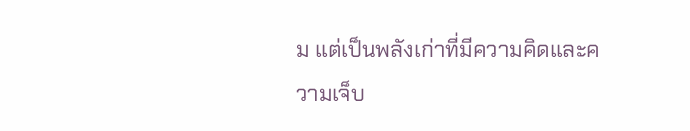ม แต่เป็นพลังเก่าที่มีความคิดและความเจ็บ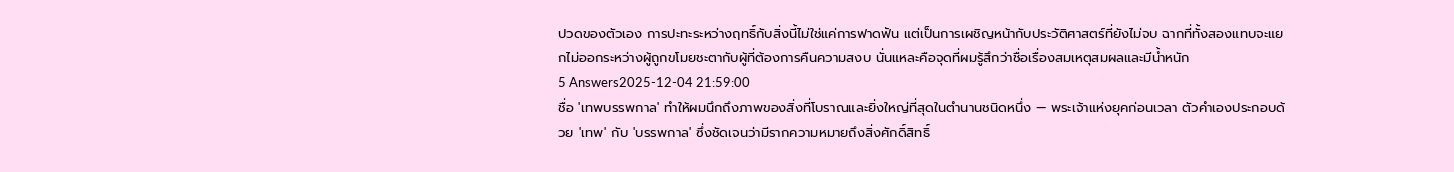ปวดของตัวเอง การปะทะระหว่างฤทธิ์กับสิ่งนี้ไม่ใช่แค่การฟาดฟัน แต่เป็นการเผชิญหน้ากับประวัติศาสตร์ที่ยังไม่จบ ฉากที่ทั้งสองแทบจะแยกไม่ออกระหว่างผู้ถูกขโมยชะตากับผู้ที่ต้องการคืนความสงบ นั่นแหละคือจุดที่ผมรู้สึกว่าชื่อเรื่องสมเหตุสมผลและมีน้ำหนัก
5 Answers2025-12-04 21:59:00
ชื่อ 'เทพบรรพกาล' ทำให้ผมนึกถึงภาพของสิ่งที่โบราณและยิ่งใหญ่ที่สุดในตำนานชนิดหนึ่ง — พระเจ้าแห่งยุคก่อนเวลา ตัวคำเองประกอบด้วย 'เทพ' กับ 'บรรพกาล' ซึ่งชัดเจนว่ามีรากความหมายถึงสิ่งศักดิ์สิทธิ์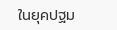ในยุคปฐม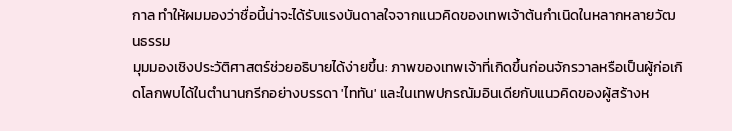กาล ทำให้ผมมองว่าชื่อนี้น่าจะได้รับแรงบันดาลใจจากแนวคิดของเทพเจ้าต้นกำเนิดในหลากหลายวัฒนธรรม
มุมมองเชิงประวัติศาสตร์ช่วยอธิบายได้ง่ายขึ้น: ภาพของเทพเจ้าที่เกิดขึ้นก่อนจักรวาลหรือเป็นผู้ก่อเกิดโลกพบได้ในตำนานกรีกอย่างบรรดา 'ไททัน' และในเทพปกรณัมอินเดียกับแนวคิดของผู้สร้างห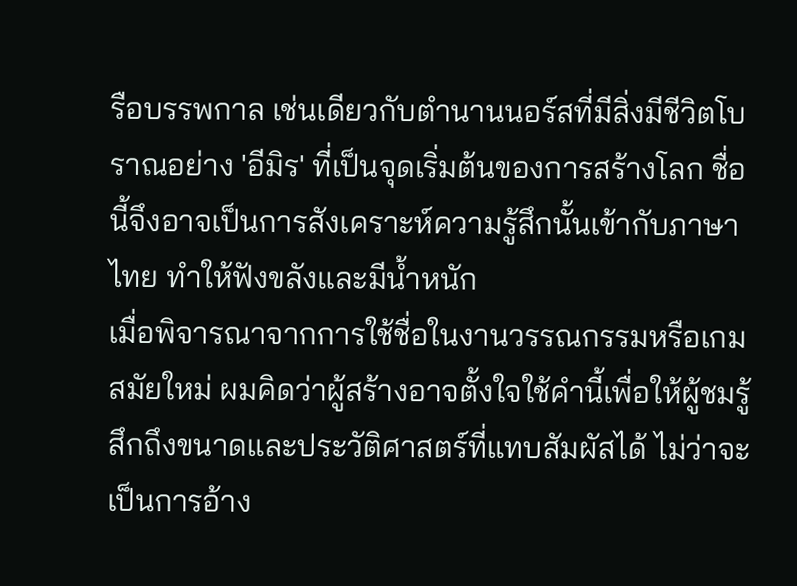รือบรรพกาล เช่นเดียวกับตำนานนอร์สที่มีสิ่งมีชีวิตโบราณอย่าง 'อีมิร' ที่เป็นจุดเริ่มต้นของการสร้างโลก ชื่อนี้จึงอาจเป็นการสังเคราะห์ความรู้สึกนั้นเข้ากับภาษาไทย ทำให้ฟังขลังและมีน้ำหนัก
เมื่อพิจารณาจากการใช้ชื่อในงานวรรณกรรมหรือเกมสมัยใหม่ ผมคิดว่าผู้สร้างอาจตั้งใจใช้คำนี้เพื่อให้ผู้ชมรู้สึกถึงขนาดและประวัติศาสตร์ที่แทบสัมผัสได้ ไม่ว่าจะเป็นการอ้าง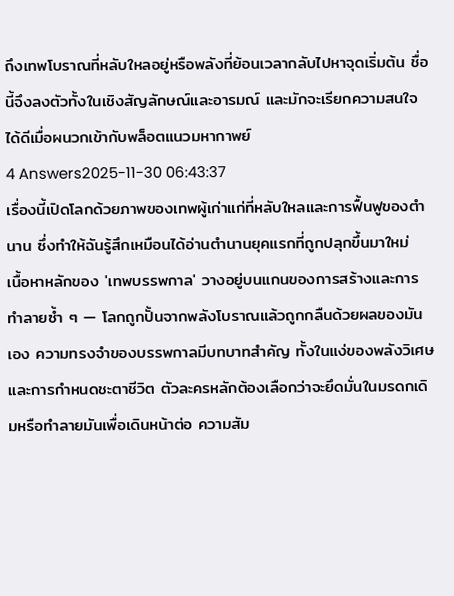ถึงเทพโบราณที่หลับใหลอยู่หรือพลังที่ย้อนเวลากลับไปหาจุดเริ่มต้น ชื่อนี้จึงลงตัวทั้งในเชิงสัญลักษณ์และอารมณ์ และมักจะเรียกความสนใจได้ดีเมื่อผนวกเข้ากับพล็อตแนวมหากาพย์
4 Answers2025-11-30 06:43:37
เรื่องนี้เปิดโลกด้วยภาพของเทพผู้เก่าแก่ที่หลับใหลและการฟื้นฟูของตำนาน ซึ่งทำให้ฉันรู้สึกเหมือนได้อ่านตำนานยุคแรกที่ถูกปลุกขึ้นมาใหม่
เนื้อหาหลักของ 'เทพบรรพกาล' วางอยู่บนแกนของการสร้างและการทำลายซ้ำ ๆ — โลกถูกปั้นจากพลังโบราณแล้วถูกกลืนด้วยผลของมันเอง ความทรงจำของบรรพกาลมีบทบาทสำคัญ ทั้งในแง่ของพลังวิเศษและการกำหนดชะตาชีวิต ตัวละครหลักต้องเลือกว่าจะยึดมั่นในมรดกเดิมหรือทำลายมันเพื่อเดินหน้าต่อ ความสัม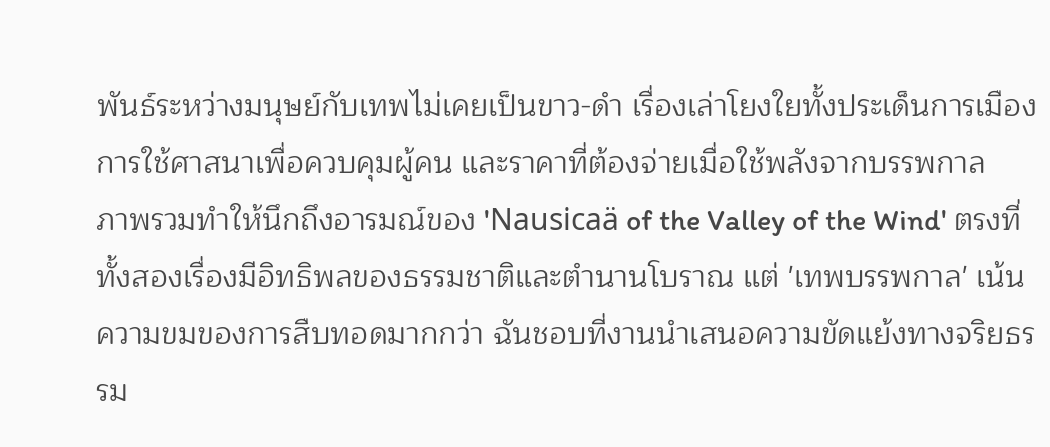พันธ์ระหว่างมนุษย์กับเทพไม่เคยเป็นขาว-ดำ เรื่องเล่าโยงใยทั้งประเด็นการเมือง การใช้ศาสนาเพื่อควบคุมผู้คน และราคาที่ต้องจ่ายเมื่อใช้พลังจากบรรพกาล
ภาพรวมทำให้นึกถึงอารมณ์ของ 'Nausicaä of the Valley of the Wind' ตรงที่ทั้งสองเรื่องมีอิทธิพลของธรรมชาติและตำนานโบราณ แต่ 'เทพบรรพกาล' เน้นความขมของการสืบทอดมากกว่า ฉันชอบที่งานนำเสนอความขัดแย้งทางจริยธรรม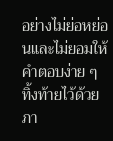อย่างไม่ย่อหย่อนและไม่ยอมให้คำตอบง่าย ๆ ทิ้งท้ายไว้ด้วยภา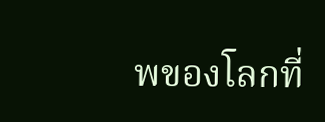พของโลกที่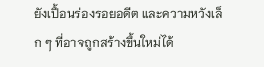ยังเปื้อนร่องรอยอดีต และความหวังเล็ก ๆ ที่อาจถูกสร้างขึ้นใหม่ได้